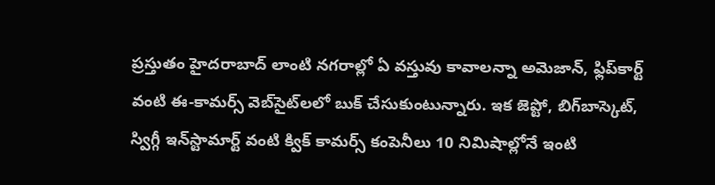ప్రస్తుతం హైదరాబాద్ లాంటి నగరాల్లో ఏ వస్తువు కావాలన్నా అమెజాన్, ఫ్లిప్‌కార్ట్ వంటి ఈ-కామర్స్ వెబ్‌సైట్‌లలో బుక్ చేసుకుంటున్నారు. ఇక జెప్టో, బిగ్‌బాస్కెట్, స్విగ్గీ ఇన్‌స్టామార్ట్ వంటి క్విక్ కామర్స్ కంపెనీలు 10 నిమిషాల్లోనే ఇంటి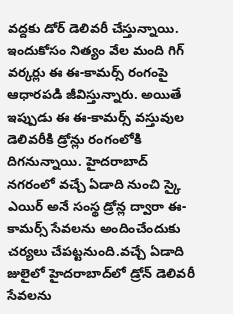వద్దకు డోర్ డెలివరీ చేస్తున్నాయి. ఇందుకోసం నిత్యం వేల మంది గిగ్ వర్కర్లు ఈ ఈ-కామర్స్‌ రంగంపై ఆధారపడి జీవిస్తున్నారు. అయితే ఇప్పుడు ఈ ఈ-కామర్స్ వస్తువుల డెలివరీకి డ్రోన్లు రంగంలోకి దిగనున్నాయి. హైదరాబాద్ నగరంలో వచ్చే ఏడాది నుంచి స్కై ఎయిర్‌ అనే సంస్థ డ్రోన్ల ద్వారా ఈ-కామర్స్ సేవలను అందించేందుకు చర్యలు చేపట్టనుంది.వచ్చే ఏడాది జులైలో హైదరాబాద్‌లో డ్రోన్‌ డెలివరీ సేవలను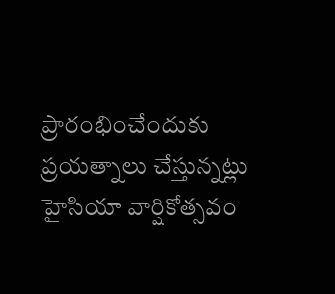ప్రారంభించేందుకు ప్రయత్నాలు చేస్తున్నట్లు హైసియా వార్షికోత్సవం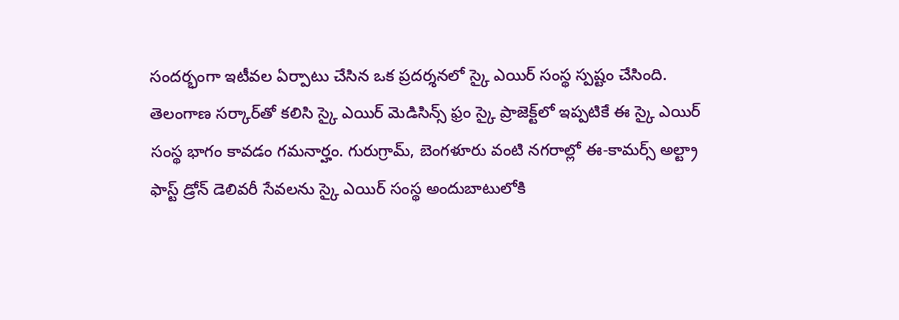సందర్భంగా ఇటీవల ఏర్పాటు చేసిన ఒక ప్రదర్శనలో స్కై ఎయిర్ సంస్థ స్పష్టం చేసింది. తెలంగాణ సర్కార్‌తో కలిసి స్కై ఎయిర్‌ మెడిసిన్స్‌ ఫ్రం స్కై ప్రాజెక్ట్‌లో ఇప్పటికే ఈ స్కై ఎయిర్ సంస్థ భాగం కావడం గమనార్హం. గురుగ్రామ్, బెంగళూరు వంటి నగరాల్లో ఈ-కామర్స్‌ అల్ట్రా ఫాస్ట్‌ డ్రోన్‌ డెలివరీ సేవలను స్కై ఎయిర్ సంస్థ అందుబాటులోకి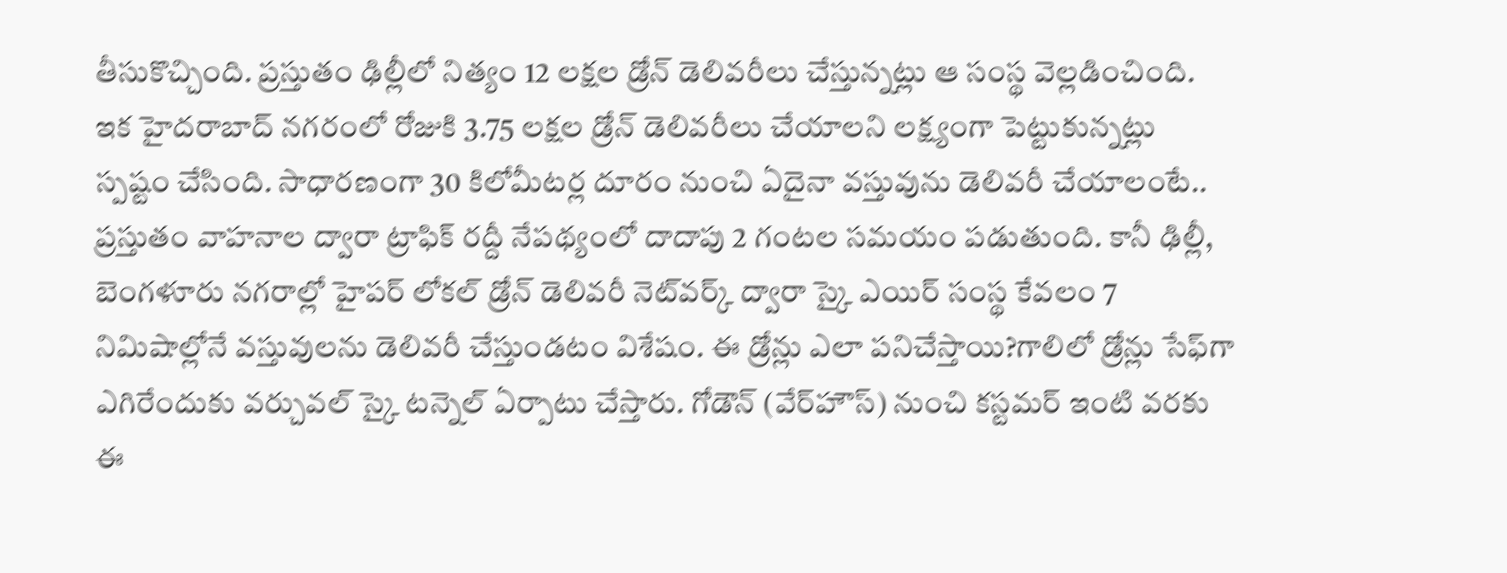తీసుకొచ్చింది. ప్రస్తుతం ఢిల్లీలో నిత్యం 12 లక్షల డ్రోన్ డెలివరీలు చేస్తున్నట్లు ఆ సంస్థ వెల్లడించింది. ఇక హైదరాబాద్‌ నగరంలో రోజుకి 3.75 లక్షల డ్రోన్ డెలివరీలు చేయాలని లక్ష్యంగా పెట్టుకున్నట్లు స్పష్టం చేసింది. సాధారణంగా 30 కిలోమీటర్ల దూరం నుంచి ఏదైనా వస్తువును డెలివరీ చేయాలంటే.. ప్రస్తుతం వాహనాల ద్వారా ట్రాఫిక్‌ రద్దీ నేపథ్యంలో దాదాపు 2 గంటల సమయం పడుతుంది. కానీ ఢిల్లీ, బెంగళూరు నగరాల్లో హైపర్‌ లోకల్‌ డ్రోన్‌ డెలివరీ నెట్‌వర్క్‌ ద్వారా స్కై ఎయిర్‌ సంస్థ కేవలం 7 నిమిషాల్లోనే వస్తువులను డెలివరీ చేస్తుండటం విశేషం. ఈ డ్రోన్లు ఎలా పనిచేస్తాయి?గాలిలో డ్రోన్లు సేఫ్‌గా ఎగిరేందుకు వర్చువల్‌ స్కై టన్నెల్‌ ఏర్పాటు చేస్తారు. గోడౌన్ (వేర్‌హౌస్‌) నుంచి కస్టమర్ ఇంటి వరకు ఈ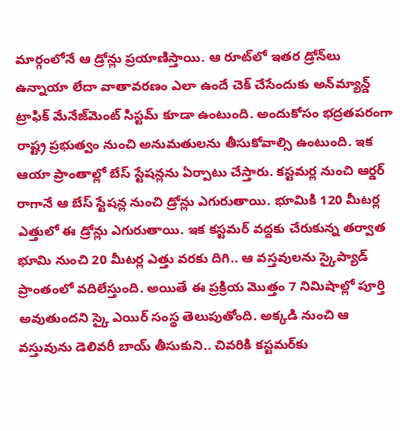మార్గంలోనే ఆ డ్రోన్లు ప్రయాణిస్తాయి. ఆ రూట్‌లో ఇతర డ్రోన్‌లు ఉన్నాయా లేదా వాతావరణం ఎలా ఉందే చెక్ చేసేందుకు అన్‌మ్యాన్డ్‌ ట్రాఫిక్‌ మేనేజ్‌మెంట్‌ సిస్టమ్ కూడా ఉంటుంది. అందుకోసం భద్రతపరంగా రాష్ట్ర ప్రభుత్వం నుంచి అనుమతులను తీసుకోవాల్సి ఉంటుంది. ఇక ఆయా ప్రాంతాల్లో బేస్‌ స్టేషన్లను ఏర్పాటు చేస్తారు. కస్టమర్ల నుంచి ఆర్డర్‌ రాగానే ఆ బేస్ స్టేషన్ల నుంచి డ్రోన్లు ఎగురుతాయి. భూమికి 120 మీటర్ల ఎత్తులో ఈ డ్రోన్లు ఎగురుతాయి. ఇక కస్టమర్ వద్దకు చేరుకున్న తర్వాత భూమి నుంచి 20 మీటర్ల ఎత్తు వరకు దిగి.. ఆ వస్తవులను స్కైప్యాడ్‌ ప్రాంతంలో వదిలేస్తుంది. అయితే ఈ ప్రక్రియ మొత్తం 7 నిమిషాల్లో పూర్తి అవుతుందని స్కై ఎయిర్ సంస్థ తెలుపుతోంది. అక్కడి నుంచి ఆ వస్తువును డెలివరీ బాయ్‌ తీసుకుని.. చివరికి కస్టమర్‌కు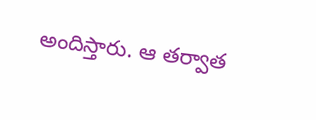అందిస్తారు. ఆ తర్వాత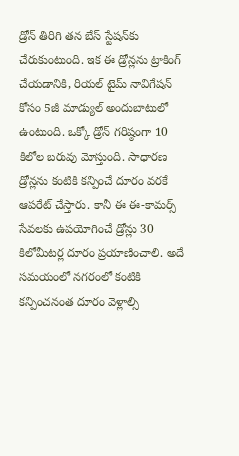డ్రోన్‌ తిరిగి తన బేస్‌ స్టేషన్‌కు చేరుకుంటుంది. ఇక ఈ డ్రోన్లను ట్రాకింగ్‌ చేయడానికి, రియల్‌ టైమ్‌ నావిగేషన్‌ కోసం 5జీ మాడ్యుల్‌ అందుబాటులో ఉంటుంది. ఒక్కో డ్రోన్‌ గరిష్ఠంగా 10 కిలోల బరువు మోస్తుంది. సాధారణ డ్రోన్లను కంటికి కన్పించే దూరం వరకే ఆపరేట్‌ చేస్తారు. కానీ ఈ ఈ-కామర్స్ సేవలకు ఉపయోగించే డ్రోన్లు 30 కిలోమీటర్ల దూరం ప్రయాణించాలి. అదే సమయంలో నగరంలో కంటికి కన్పించనంత దూరం వెళ్లాల్సి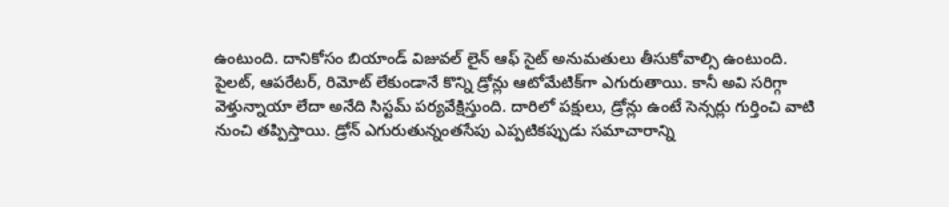ఉంటుంది. దానికోసం బియాండ్‌ విజువల్‌ లైన్‌ ఆఫ్‌ సైట్‌ అనుమతులు తీసుకోవాల్సి ఉంటుంది. పైలట్‌, ఆపరేటర్, రిమోట్‌ లేకుండానే కొన్ని డ్రోన్లు ఆటోమేటిక్‌గా ఎగురుతాయి. కానీ అవి సరిగ్గా వెళ్తున్నాయా లేదా అనేది సిస్టమ్ పర్యవేక్షిస్తుంది. దారిలో పక్షులు, డ్రోన్లు ఉంటే సెన్సర్లు గుర్తించి వాటి నుంచి తప్పిస్తాయి. డ్రోన్‌ ఎగురుతున్నంతసేపు ఎప్పటికప్పుడు సమాచారాన్ని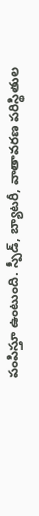పంపిస్తూ ఉంటుంది. స్పీడ్, బ్యాటరీ, వాతావరణ పరిస్థితుల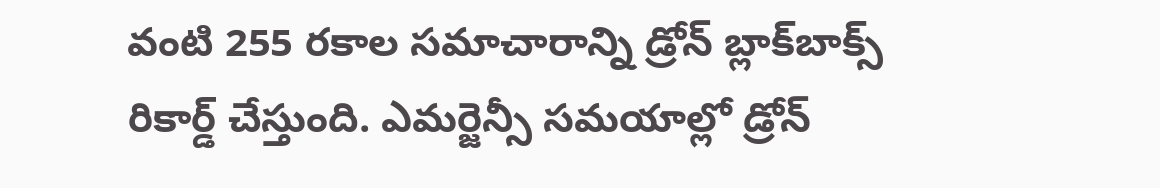వంటి 255 రకాల సమాచారాన్ని డ్రోన్ బ్లాక్‌బాక్స్‌ రికార్డ్ చేస్తుంది. ఎమర్జెన్సీ సమయాల్లో డ్రోన్‌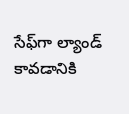సేఫ్‌గా ల్యాండ్‌ కావడానికి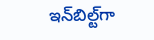ఇన్‌బిల్ట్‌గా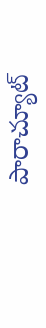పారాచ్యూట్‌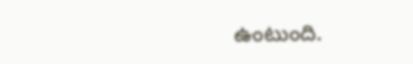ఉంటుంది.